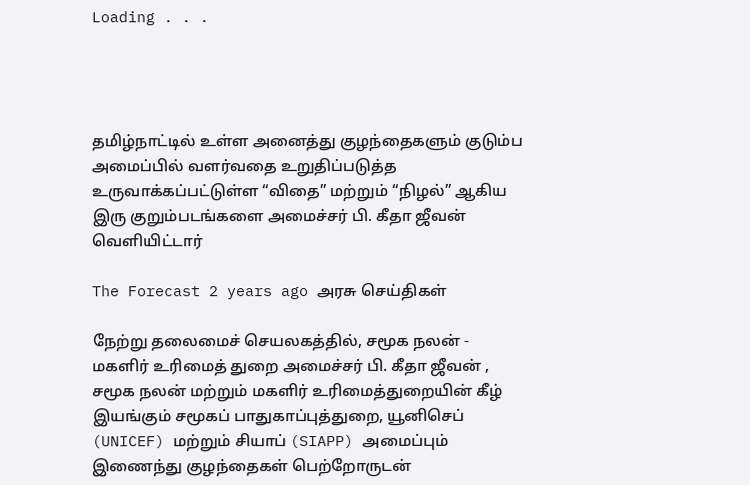Loading . . .




தமிழ்நாட்டில் உள்ள அனைத்து குழந்தைகளும் குடும்ப அமைப்பில் வளர்வதை உறுதிப்படுத்த உருவாக்கப்பட்டுள்ள “விதை” மற்றும் “நிழல்” ஆகிய இரு குறும்படங்களை அமைச்சர் பி. கீதா ஜீவன் வெளியிட்டார்

The Forecast 2 years ago அரசு செய்திகள்

நேற்று தலைமைச் செயலகத்தில், சமூக நலன் - மகளிர் உரிமைத் துறை அமைச்சர் பி. கீதா ஜீவன் , சமூக நலன் மற்றும் மகளிர் உரிமைத்துறையின் கீழ் இயங்கும் சமூகப் பாதுகாப்புத்துறை, யூனிசெப் (UNICEF) மற்றும் சியாப் (SIAPP) அமைப்பும் இணைந்து குழந்தைகள் பெற்றோருடன்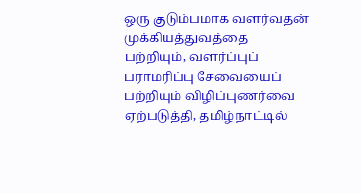ஒரு குடும்பமாக வளர்வதன் முக்கியத்துவத்தை பற்றியும், வளர்ப்புப் பராமரிப்பு சேவையைப் பற்றியும் விழிப்புணர்வை ஏற்படுத்தி, தமிழ்நாட்டில்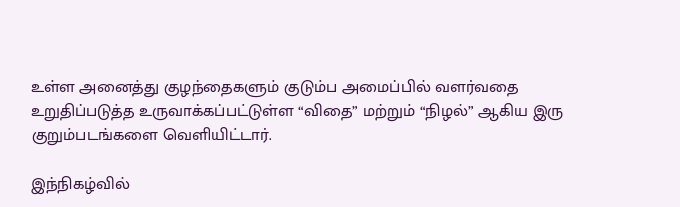உள்ள அனைத்து குழந்தைகளும் குடும்ப அமைப்பில் வளர்வதை உறுதிப்படுத்த உருவாக்கப்பட்டுள்ள “விதை” மற்றும் “நிழல்” ஆகிய இரு குறும்படங்களை வெளியிட்டார்.

இந்நிகழ்வில்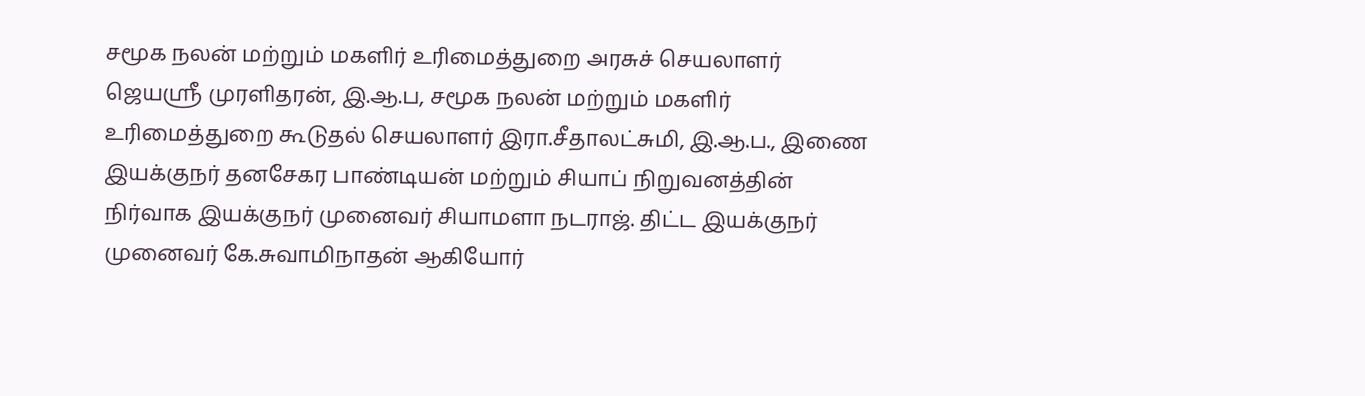சமூக நலன் மற்றும் மகளிர் உரிமைத்துறை அரசுச் செயலாளர் ஜெயஸ்ரீ முரளிதரன், இ.ஆ.ப, சமூக நலன் மற்றும் மகளிர் உரிமைத்துறை கூடுதல் செயலாளர் இரா.சீதாலட்சுமி, இ.ஆ.ப., இணை இயக்குநர் தனசேகர பாண்டியன் மற்றும் சியாப் நிறுவனத்தின் நிர்வாக இயக்குநர் முனைவர் சியாமளா நடராஜ். திட்ட இயக்குநர் முனைவர் கே.சுவாமிநாதன் ஆகியோர்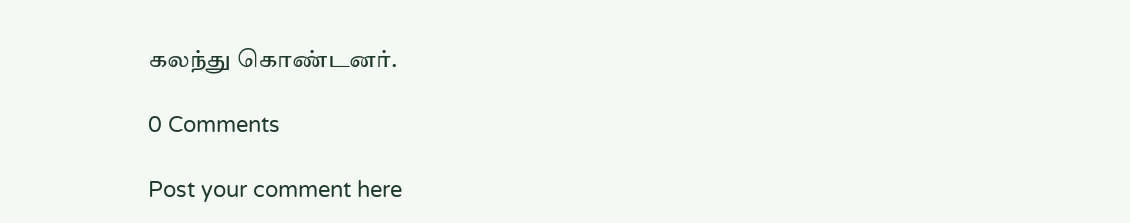கலந்து கொண்டனர்.

0 Comments

Post your comment here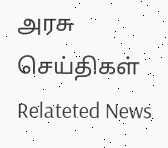அரசு செய்திகள் Relateted News